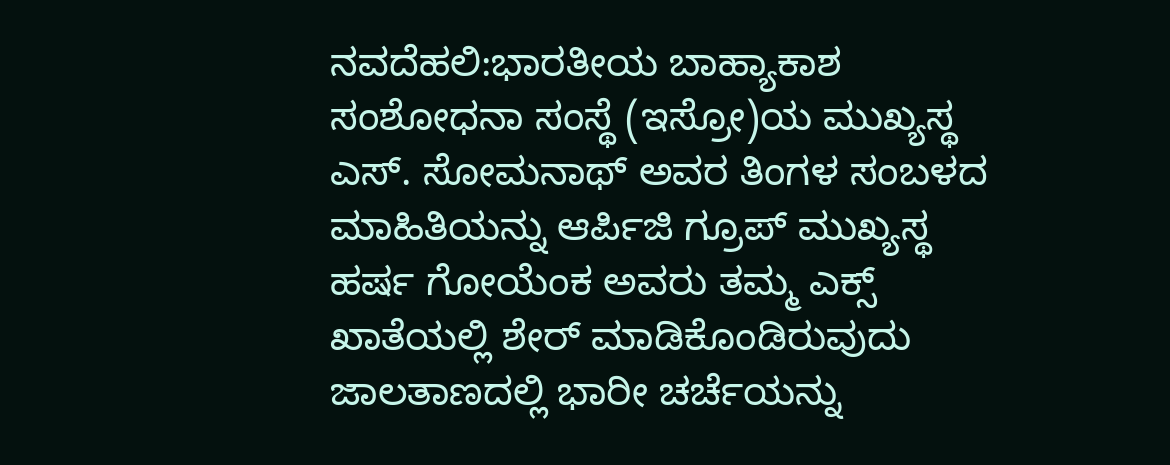ನವದೆಹಲಿ:ಭಾರತೀಯ ಬಾಹ್ಯಾಕಾಶ ಸಂಶೋಧನಾ ಸಂಸ್ಥೆ (ಇಸ್ರೋ)ಯ ಮುಖ್ಯಸ್ಥ ಎಸ್. ಸೋಮನಾಥ್ ಅವರ ತಿಂಗಳ ಸಂಬಳದ ಮಾಹಿತಿಯನ್ನು ಆರ್ಪಿಜಿ ಗ್ರೂಪ್ ಮುಖ್ಯಸ್ಥ ಹರ್ಷ ಗೋಯೆಂಕ ಅವರು ತಮ್ಮ ಎಕ್ಸ್ ಖಾತೆಯಲ್ಲಿ ಶೇರ್ ಮಾಡಿಕೊಂಡಿರುವುದು ಜಾಲತಾಣದಲ್ಲಿ ಭಾರೀ ಚರ್ಚೆಯನ್ನು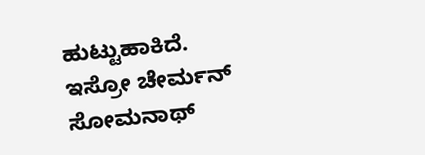ಹುಟ್ಟುಹಾಕಿದೆ.
ಇಸ್ರೋ ಚೇರ್ಮನ್ ಸೋಮನಾಥ್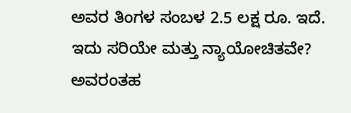ಅವರ ತಿಂಗಳ ಸಂಬಳ 2.5 ಲಕ್ಷ ರೂ. ಇದೆ. ಇದು ಸರಿಯೇ ಮತ್ತು ನ್ಯಾಯೋಚಿತವೇ? ಅವರಂತಹ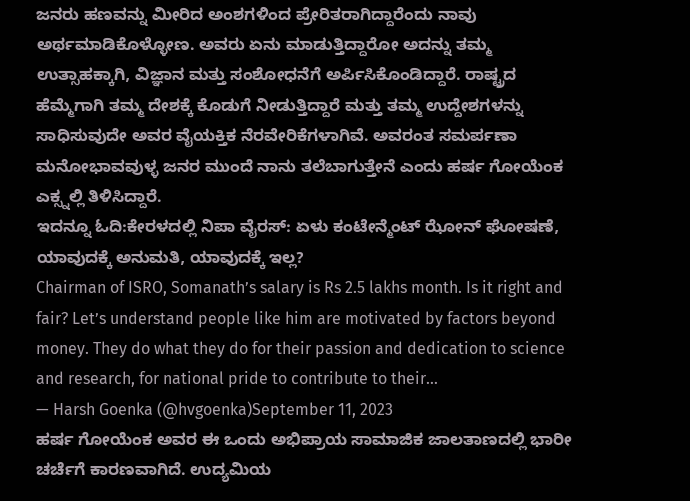ಜನರು ಹಣವನ್ನು ಮೀರಿದ ಅಂಶಗಳಿಂದ ಪ್ರೇರಿತರಾಗಿದ್ದಾರೆಂದು ನಾವು ಅರ್ಥಮಾಡಿಕೊಳ್ಳೋಣ. ಅವರು ಏನು ಮಾಡುತ್ತಿದ್ದಾರೋ ಅದನ್ನು ತಮ್ಮ ಉತ್ಸಾಹಕ್ಕಾಗಿ, ವಿಜ್ಞಾನ ಮತ್ತು ಸಂಶೋಧನೆಗೆ ಅರ್ಪಿಸಿಕೊಂಡಿದ್ದಾರೆ. ರಾಷ್ಟ್ರದ ಹೆಮ್ಮೆಗಾಗಿ ತಮ್ಮ ದೇಶಕ್ಕೆ ಕೊಡುಗೆ ನೀಡುತ್ತಿದ್ದಾರೆ ಮತ್ತು ತಮ್ಮ ಉದ್ದೇಶಗಳನ್ನು ಸಾಧಿಸುವುದೇ ಅವರ ವೈಯಕ್ತಿಕ ನೆರವೇರಿಕೆಗಳಾಗಿವೆ. ಅವರಂತ ಸಮರ್ಪಣಾ ಮನೋಭಾವವುಳ್ಳ ಜನರ ಮುಂದೆ ನಾನು ತಲೆಬಾಗುತ್ತೇನೆ ಎಂದು ಹರ್ಷ ಗೋಯೆಂಕ ಎಕ್ಸ್ನಲ್ಲಿ ತಿಳಿಸಿದ್ದಾರೆ.
ಇದನ್ನೂ ಓದಿ:ಕೇರಳದಲ್ಲಿ ನಿಪಾ ವೈರಸ್: ಏಳು ಕಂಟೇನ್ಮೆಂಟ್ ಝೋನ್ ಘೋಷಣೆ, ಯಾವುದಕ್ಕೆ ಅನುಮತಿ, ಯಾವುದಕ್ಕೆ ಇಲ್ಲ?
Chairman of ISRO, Somanath’s salary is Rs 2.5 lakhs month. Is it right and fair? Let’s understand people like him are motivated by factors beyond money. They do what they do for their passion and dedication to science and research, for national pride to contribute to their…
— Harsh Goenka (@hvgoenka)September 11, 2023
ಹರ್ಷ ಗೋಯೆಂಕ ಅವರ ಈ ಒಂದು ಅಭಿಪ್ರಾಯ ಸಾಮಾಜಿಕ ಜಾಲತಾಣದಲ್ಲಿ ಭಾರೀ ಚರ್ಚೆಗೆ ಕಾರಣವಾಗಿದೆ. ಉದ್ಯಮಿಯ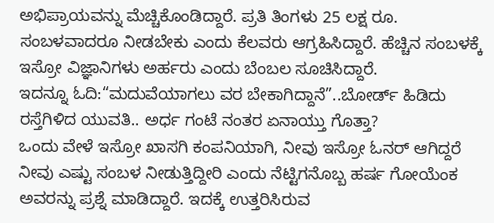ಅಭಿಪ್ರಾಯವನ್ನು ಮೆಚ್ಚಿಕೊಂಡಿದ್ದಾರೆ. ಪ್ರತಿ ತಿಂಗಳು 25 ಲಕ್ಷ ರೂ. ಸಂಬಳವಾದರೂ ನೀಡಬೇಕು ಎಂದು ಕೆಲವರು ಆಗ್ರಹಿಸಿದ್ದಾರೆ. ಹೆಚ್ಚಿನ ಸಂಬಳಕ್ಕೆ ಇಸ್ರೋ ವಿಜ್ಞಾನಿಗಳು ಅರ್ಹರು ಎಂದು ಬೆಂಬಲ ಸೂಚಿಸಿದ್ದಾರೆ.
ಇದನ್ನೂ ಓದಿ:“ಮದುವೆಯಾಗಲು ವರ ಬೇಕಾಗಿದ್ದಾನೆ”..ಬೋರ್ಡ್ ಹಿಡಿದು ರಸ್ತೆಗಿಳಿದ ಯುವತಿ.. ಅರ್ಧ ಗಂಟೆ ನಂತರ ಏನಾಯ್ತು ಗೊತ್ತಾ?
ಒಂದು ವೇಳೆ ಇಸ್ರೋ ಖಾಸಗಿ ಕಂಪನಿಯಾಗಿ, ನೀವು ಇಸ್ರೋ ಓನರ್ ಆಗಿದ್ದರೆ ನೀವು ಎಷ್ಟು ಸಂಬಳ ನೀಡುತ್ತಿದ್ದೀರಿ ಎಂದು ನೆಟ್ಟಿಗನೊಬ್ಬ ಹರ್ಷ ಗೋಯೆಂಕ ಅವರನ್ನು ಪ್ರಶ್ನೆ ಮಾಡಿದ್ದಾರೆ. ಇದಕ್ಕೆ ಉತ್ತರಿಸಿರುವ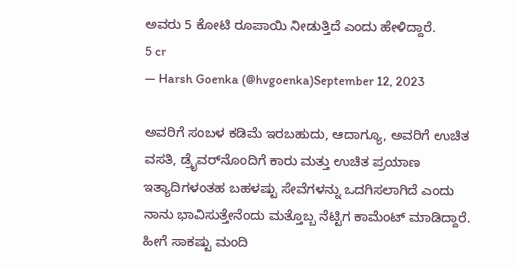ಅವರು 5 ಕೋಟಿ ರೂಪಾಯಿ ನೀಡುತ್ತಿದೆ ಎಂದು ಹೇಳಿದ್ದಾರೆ.
5 cr
— Harsh Goenka (@hvgoenka)September 12, 2023

ಅವರಿಗೆ ಸಂಬಳ ಕಡಿಮೆ ಇರಬಹುದು, ಆದಾಗ್ಯೂ, ಅವರಿಗೆ ಉಚಿತ ವಸತಿ, ಡ್ರೈವರ್‌ನೊಂದಿಗೆ ಕಾರು ಮತ್ತು ಉಚಿತ ಪ್ರಯಾಣ ಇತ್ಯಾದಿಗಳಂತಹ ಬಹಳಷ್ಟು ಸೇವೆಗಳನ್ನು ಒದಗಿಸಲಾಗಿದೆ ಎಂದು ನಾನು ಭಾವಿಸುತ್ತೇನೆಂದು ಮತ್ತೊಬ್ಬ ನೆಟ್ಟಿಗ ಕಾಮೆಂಟ್ ಮಾಡಿದ್ದಾರೆ. ಹೀಗೆ ಸಾಕಷ್ಟು ಮಂದಿ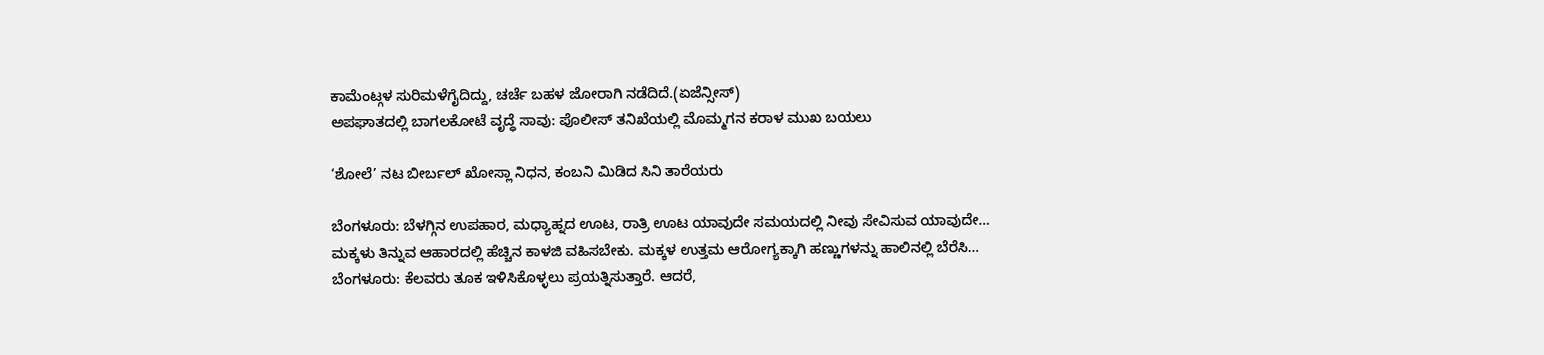ಕಾಮೆಂಟ್ಗಳ ಸುರಿಮಳೆಗೈದಿದ್ದು, ಚರ್ಚೆ ಬಹಳ ಜೋರಾಗಿ ನಡೆದಿದೆ.(ಏಜೆನ್ಸೀಸ್)
ಅಪಘಾತದಲ್ಲಿ ಬಾಗಲಕೋಟೆ ವೃದ್ಧೆ ಸಾವು: ಪೊಲೀಸ್ ತನಿಖೆಯಲ್ಲಿ ಮೊಮ್ಮಗನ ಕರಾಳ ಮುಖ ಬಯಲು

‘ಶೋಲೆ’ ನಟ ಬೀರ್ಬಲ್ ಖೋಸ್ಲಾ ನಿಧನ, ಕಂಬನಿ ಮಿಡಿದ ಸಿನಿ ತಾರೆಯರು

ಬೆಂಗಳೂರು: ಬೆಳಗ್ಗಿನ ಉಪಹಾರ, ಮಧ್ಯಾಹ್ನದ ಊಟ, ರಾತ್ರಿ ಊಟ ಯಾವುದೇ ಸಮಯದಲ್ಲಿ ನೀವು ಸೇವಿಸುವ ಯಾವುದೇ…
ಮಕ್ಕಳು ತಿನ್ನುವ ಆಹಾರದಲ್ಲಿ ಹೆಚ್ಚಿನ ಕಾಳಜಿ ವಹಿಸಬೇಕು. ಮಕ್ಕಳ ಉತ್ತಮ ಆರೋಗ್ಯಕ್ಕಾಗಿ ಹಣ್ಣುಗಳನ್ನು ಹಾಲಿನಲ್ಲಿ ಬೆರೆಸಿ…
ಬೆಂಗಳೂರು: ಕೆಲವರು ತೂಕ ಇಳಿಸಿಕೊಳ್ಳಲು ಪ್ರಯತ್ನಿಸುತ್ತಾರೆ. ಆದರೆ,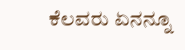ಕೆಲವರು ಏನನ್ನೂ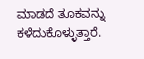ಮಾಡದೆ ತೂಕವನ್ನು ಕಳೆದುಕೊಳ್ಳುತ್ತಾರೆ.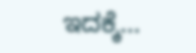ಇದಕ್ಕೆ…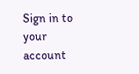Sign in to your account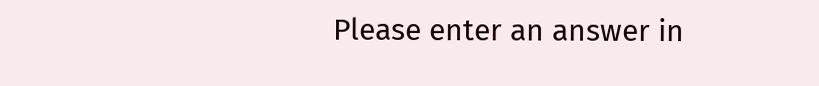Please enter an answer in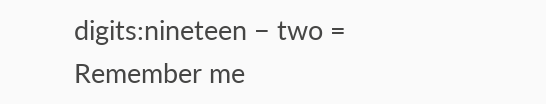digits:nineteen − two =
Remember me